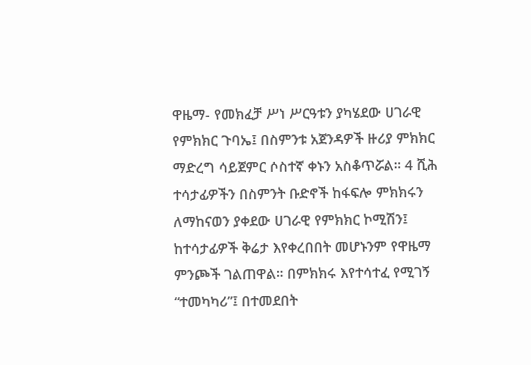ዋዜማ- የመክፈቻ ሥነ ሥርዓቱን ያካሄደው ሀገራዊ የምክክር ጉባኤ፤ በስምንቱ አጀንዳዎች ዙሪያ ምክክር ማድረግ ሳይጀምር ሶስተኛ ቀኑን አስቆጥሯል። 4 ሺሕ ተሳታፊዎችን በስምንት ቡድኖች ከፋፍሎ ምክክሩን ለማከናወን ያቀደው ሀገራዊ የምክክር ኮሚሽን፤ ከተሳታፊዎች ቅሬታ እየቀረበበት መሆኑንም የዋዜማ ምንጮች ገልጠዋል። በምክክሩ እየተሳተፈ የሚገኝ “ተመካካሪ”፤ በተመደበት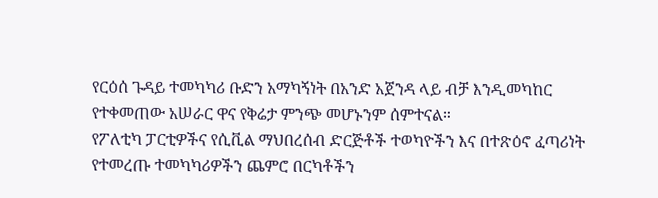የርዕሰ ጉዳይ ተመካካሪ ቡድን አማካኝነት በአንድ አጀንዳ ላይ ብቻ እንዲመካከር የተቀመጠው አሠራር ዋና የቅሬታ ምንጭ መሆኑንም ሰምተናል።
የፖለቲካ ፓርቲዎችና የሲቪል ማህበረሰብ ድርጅቶች ተወካዮችን እና በተጽዕኖ ፈጣሪነት የተመረጡ ተመካካሪዎችን ጨምሮ በርካቶችን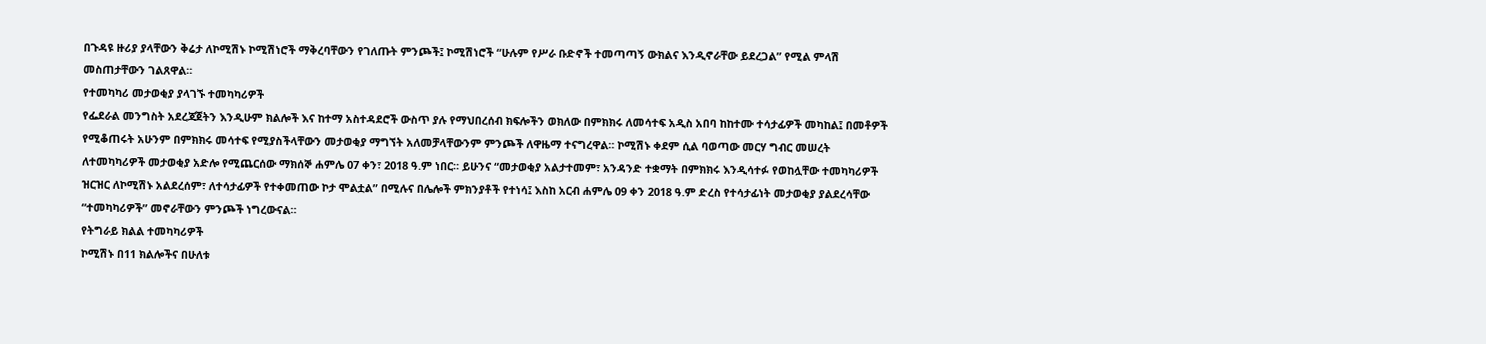በጉዳዩ ዙሪያ ያላቸውን ቅሬታ ለኮሚሽኑ ኮሚሽነሮች ማቅረባቸውን የገለጡት ምንጮች፤ ኮሚሽነሮች “ሁሉም የሥራ ቡድኖች ተመጣጣኝ ውክልና እንዲኖራቸው ይደረጋል” የሚል ምላሽ መስጠታቸውን ገልጸዋል።
የተመካካሪ መታወቂያ ያላገኙ ተመካካሪዎች
የፌደራል መንግስት አደረጃጀትን እንዲሁም ክልሎች እና ከተማ አስተዳደሮች ውስጥ ያሉ የማህበረሰብ ክፍሎችን ወክለው በምክክሩ ለመሳተፍ አዲስ አበባ ከከተሙ ተሳታፊዎች መካከል፤ በመቶዎች የሚቆጠሩት አሁንም በምክክሩ መሳተፍ የሚያስችላቸውን መታወቂያ ማግኘት አለመቻላቸውንም ምንጮች ለዋዜማ ተናግረዋል። ኮሚሽኑ ቀደም ሲል ባወጣው መርሃ ግብር መሠረት ለተመካካሪዎች መታወቂያ አድሎ የሚጨርሰው ማክሰኞ ሐምሌ 07 ቀን፣ 2018 ዓ.ም ነበር። ይሁንና “መታወቂያ አልታተመም፣ አንዳንድ ተቋማት በምክክሩ እንዲሳተፉ የወከሏቸው ተመካካሪዎች ዝርዝር ለኮሚሽኑ አልደረሰም፣ ለተሳታፊዎች የተቀመጠው ኮታ ሞልቷል” በሚሉና በሌሎች ምክንያቶች የተነሳ፤ እስከ አርብ ሐምሌ 09 ቀን 2018 ዓ.ም ድረስ የተሳታፊነት መታወቂያ ያልደረሳቸው “ተመካካሪዎች” መኖራቸውን ምንጮች ነግረውናል።
የትግራይ ክልል ተመካካሪዎች
ኮሚሽኑ በ11 ክልሎችና በሁለቱ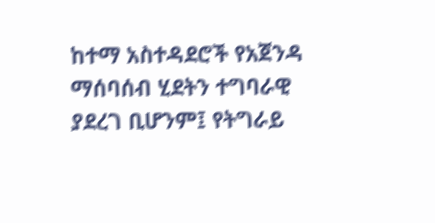ከተማ አስተዳደሮች የአጀንዳ ማሰባሰብ ሂደትን ተግባራዊ ያደረገ ቢሆንም፤ የትግራይ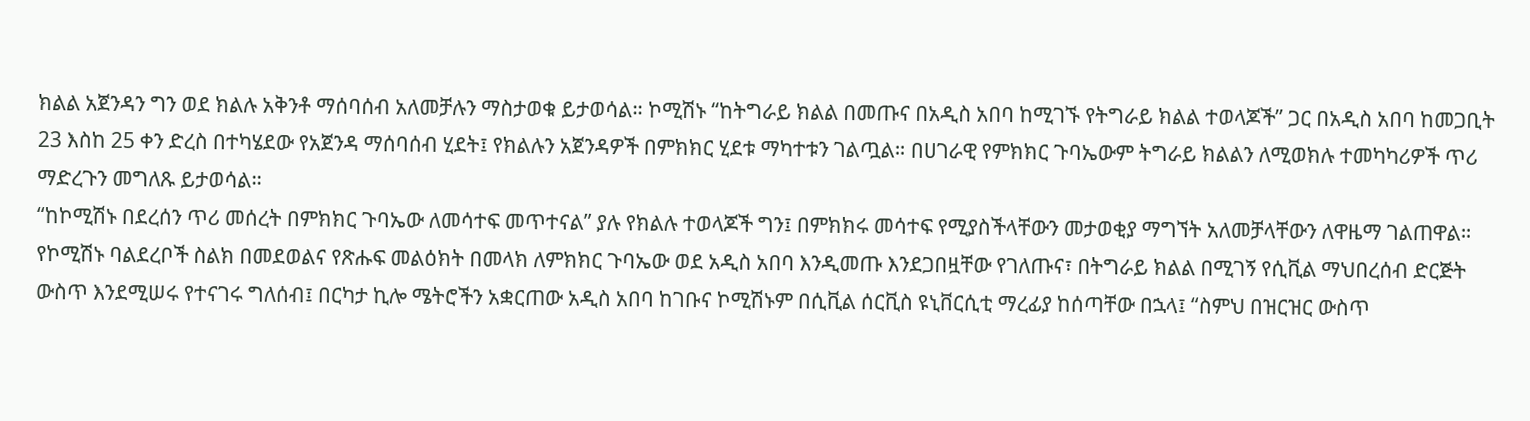ክልል አጀንዳን ግን ወደ ክልሉ አቅንቶ ማሰባሰብ አለመቻሉን ማስታወቁ ይታወሳል። ኮሚሽኑ “ከትግራይ ክልል በመጡና በአዲስ አበባ ከሚገኙ የትግራይ ክልል ተወላጆች” ጋር በአዲስ አበባ ከመጋቢት 23 እስከ 25 ቀን ድረስ በተካሄደው የአጀንዳ ማሰባሰብ ሂደት፤ የክልሉን አጀንዳዎች በምክክር ሂደቱ ማካተቱን ገልጧል። በሀገራዊ የምክክር ጉባኤውም ትግራይ ክልልን ለሚወክሉ ተመካካሪዎች ጥሪ ማድረጉን መግለጹ ይታወሳል።
“ከኮሚሽኑ በደረሰን ጥሪ መሰረት በምክክር ጉባኤው ለመሳተፍ መጥተናል” ያሉ የክልሉ ተወላጆች ግን፤ በምክክሩ መሳተፍ የሚያስችላቸውን መታወቂያ ማግኘት አለመቻላቸውን ለዋዜማ ገልጠዋል። የኮሚሽኑ ባልደረቦች ስልክ በመደወልና የጽሑፍ መልዕክት በመላክ ለምክክር ጉባኤው ወደ አዲስ አበባ እንዲመጡ እንደጋበዟቸው የገለጡና፣ በትግራይ ክልል በሚገኝ የሲቪል ማህበረሰብ ድርጅት ውስጥ እንደሚሠሩ የተናገሩ ግለሰብ፤ በርካታ ኪሎ ሜትሮችን አቋርጠው አዲስ አበባ ከገቡና ኮሚሽኑም በሲቪል ሰርቪስ ዩኒቨርሲቲ ማረፊያ ከሰጣቸው በኋላ፤ “ስምህ በዝርዝር ውስጥ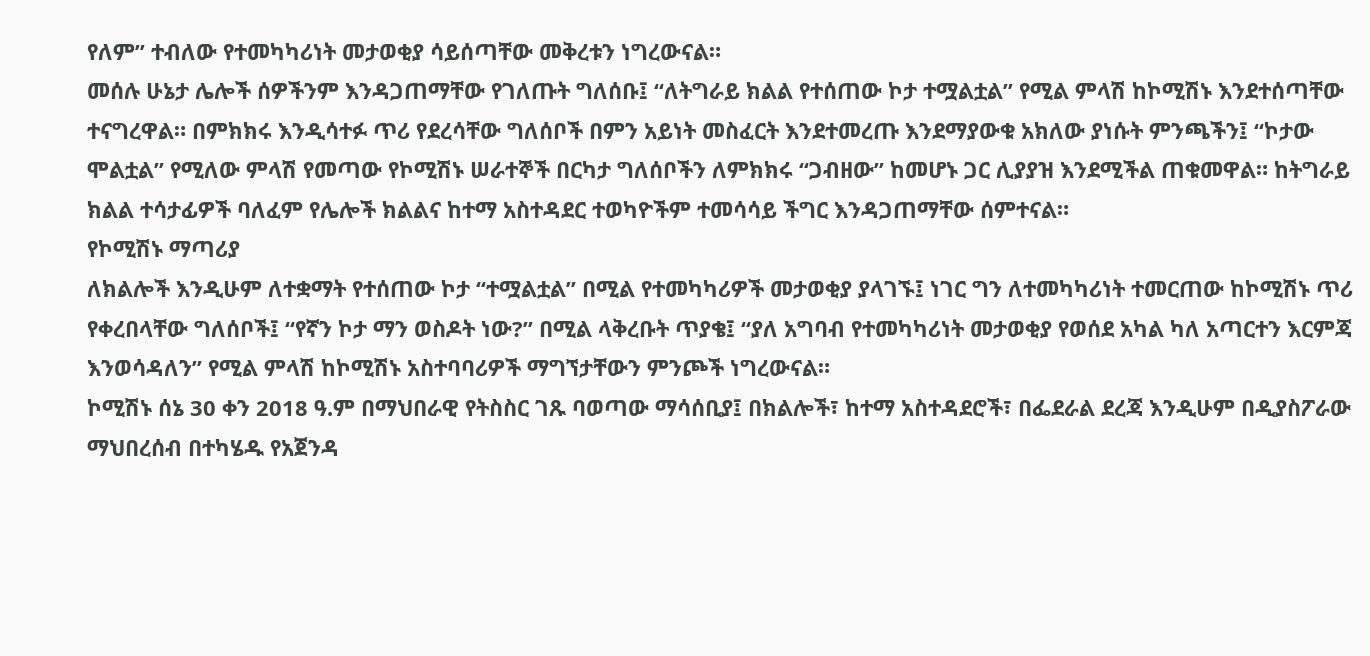የለም” ተብለው የተመካካሪነት መታወቂያ ሳይሰጣቸው መቅረቱን ነግረውናል።
መሰሉ ሁኔታ ሌሎች ሰዎችንም እንዳጋጠማቸው የገለጡት ግለሰቡ፤ “ለትግራይ ክልል የተሰጠው ኮታ ተሟልቷል” የሚል ምላሽ ከኮሚሽኑ እንደተሰጣቸው ተናግረዋል። በምክክሩ እንዲሳተፉ ጥሪ የደረሳቸው ግለሰቦች በምን አይነት መስፈርት እንደተመረጡ እንደማያውቁ አክለው ያነሱት ምንጫችን፤ “ኮታው ሞልቷል” የሚለው ምላሽ የመጣው የኮሚሽኑ ሠራተኞች በርካታ ግለሰቦችን ለምክክሩ “ጋብዘው” ከመሆኑ ጋር ሊያያዝ እንደሚችል ጠቁመዋል። ከትግራይ ክልል ተሳታፊዎች ባለፈም የሌሎች ክልልና ከተማ አስተዳደር ተወካዮችም ተመሳሳይ ችግር እንዳጋጠማቸው ሰምተናል።
የኮሚሽኑ ማጣሪያ
ለክልሎች እንዲሁም ለተቋማት የተሰጠው ኮታ “ተሟልቷል” በሚል የተመካካሪዎች መታወቂያ ያላገኙ፤ ነገር ግን ለተመካካሪነት ተመርጠው ከኮሚሽኑ ጥሪ የቀረበላቸው ግለሰቦች፤ “የኛን ኮታ ማን ወስዶት ነው?” በሚል ላቅረቡት ጥያቄ፤ “ያለ አግባብ የተመካካሪነት መታወቂያ የወሰደ አካል ካለ አጣርተን እርምጃ እንወሳዳለን” የሚል ምላሽ ከኮሚሽኑ አስተባባሪዎች ማግኘታቸውን ምንጮች ነግረውናል።
ኮሚሽኑ ሰኔ 30 ቀን 2018 ዓ.ም በማህበራዊ የትስስር ገጹ ባወጣው ማሳሰቢያ፤ በክልሎች፣ ከተማ አስተዳደሮች፣ በፌደራል ደረጃ እንዲሁም በዲያስፖራው ማህበረሰብ በተካሄዱ የአጀንዳ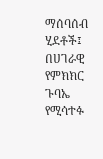ማሰባሰብ ሂደቶች፤ በሀገራዊ የምክክር ጉባኤ የሚሳተፉ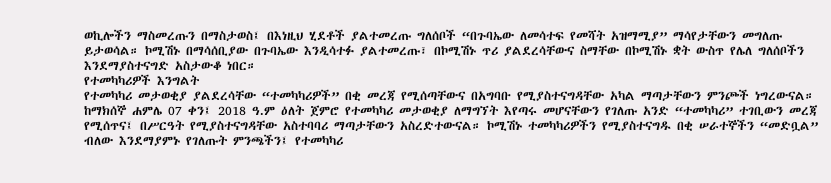ወኪሎችን ማስመረጡን በማስታወስ፤ በእነዚህ ሂደቶች ያልተመረጡ ግለሰቦች “በጉባኤው ለመሳተፍ የመሻት አዝማሚያ” ማሳየታቸውን መግለጡ ይታወሳል። ኮሚሽኑ በማሳሰቢያው በጉባኤው እንዲሳተፉ ያልተመረጡ፣ በኮሚሽኑ ጥሪ ያልደረሳቸውና ስማቸው በኮሚሽኑ ቋት ውስጥ የሌለ ግለሰቦችን እንደማያስተናግድ አስታውቆ ነበር።
የተመካካሪዎች እንግልት
የተመካካሪ መታወቂያ ያልደረሳቸው “ተመካካሪዎች” በቂ መረጃ የሚሰጣቸውና በአግባቡ የሚያስተናግዳቸው አካል ማጣታቸውን ምንጮች ነግረውናል። ከማክሰኞ ሐምሌ 07 ቀን፤ 2018 ዓ.ም ዕለት ጀምሮ የተመካካሪ መታወቂያ ለማግኘት እየጣሩ መሆናቸውን የገለጡ አንድ “ተመካካሪ” ተገቢውን መረጃ የሚሰጥና፤ በሥርዓት የሚያስተናግዳቸው አስተባባሪ ማጣታቸውን አስረድተውናል። ኮሚሽኑ ተመካካሪዎችን የሚያስተናግዱ በቂ ሠራተኞችን “መድቧል” ብለው እንደማያምኑ የገለጡት ምንጫችን፤ የተመካካሪ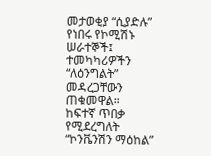መታወቂያ “ሲያድሉ” የነበሩ የኮሚሽኑ ሠራተኞች፤ ተመካካሪዎችን “ለዕንግልት” መዳረጋቸውን ጠቁመዋል።
ከፍተኛ ጥበቃ የሚደረግለት “ኮንቬንሽን ማዕከል”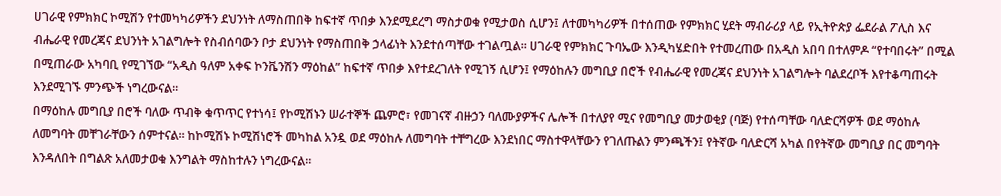ሀገራዊ የምክክር ኮሚሽን የተመካካሪዎችን ደህንነት ለማስጠበቅ ከፍተኛ ጥበቃ እንደሚደረግ ማስታወቁ የሚታወስ ሲሆን፤ ለተመካካሪዎች በተሰጠው የምክክር ሂደት ማብራሪያ ላይ የኢትዮጵያ ፌደራል ፖሊስ እና ብሔራዊ የመረጃና ደህንነት አገልግሎት የስብሰባውን ቦታ ደህንነት የማስጠበቅ ኃላፊነት እንደተሰጣቸው ተገልጧል። ሀገራዊ የምክክር ጉባኤው እንዲካሄድበት የተመረጠው በአዲስ አበባ በተለምዶ “የተባበሩት” በሚል በሚጠራው አካባቢ የሚገኘው “አዲስ ዓለም አቀፍ ኮንቬንሽን ማዕከል” ከፍተኛ ጥበቃ እየተደረገለት የሚገኝ ሲሆን፤ የማዕከሉን መግቢያ በሮች የብሔራዊ የመረጃና ደህንነት አገልግሎት ባልደረቦች እየተቆጣጠሩት እንደሚገኙ ምንጭች ነግረውናል።
በማዕከሉ መግቢያ በሮች ባለው ጥብቅ ቁጥጥር የተነሳ፤ የኮሚሽኑን ሠራተኞች ጨምሮ፣ የመገናኛ ብዙኃን ባለሙያዎችና ሌሎች በተለያየ ሚና የመግቢያ መታወቂያ (ባጅ) የተሰጣቸው ባለድርሻዎች ወደ ማዕከሉ ለመግባት መቸገራቸውን ሰምተናል። ከኮሚሽኑ ኮሚሽነሮች መካከል አንዷ ወደ ማዕከሉ ለመግባት ተቸግረው እንደነበር ማስተዋላቸውን የገለጡልን ምንጫችን፤ የትኛው ባለድርሻ አካል በየትኛው መግቢያ በር መግባት እንዳለበት በግልጽ አለመታወቁ እንግልት ማስከተሉን ነግረውናል።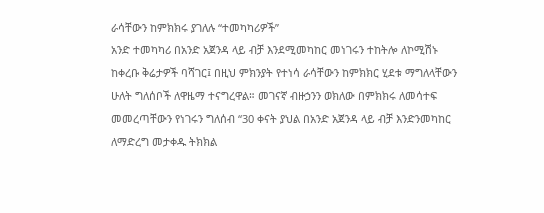ራሳቸውን ከምክክሩ ያገለሉ “ተመካካሪዎች”
አንድ ተመካካሪ በአንድ አጀንዳ ላይ ብቻ እንደሚመካከር መነገሩን ተከትሎ ለኮሚሽኑ ከቀረቡ ቅሬታዎች ባሻገር፤ በዚህ ምክንያት የተነሳ ራሳቸውን ከምክክር ሂደቱ ማግለላቸውን ሁለት ግለሰቦች ለዋዜማ ተናግረዋል። መገናኛ ብዙኃንን ወክለው በምክክሩ ለመሳተፍ መመረጣቸውን የነገሩን ግለሰብ “30 ቀናት ያህል በአንድ አጀንዳ ላይ ብቻ እንድንመካከር ለማድረግ መታቀዱ ትክክል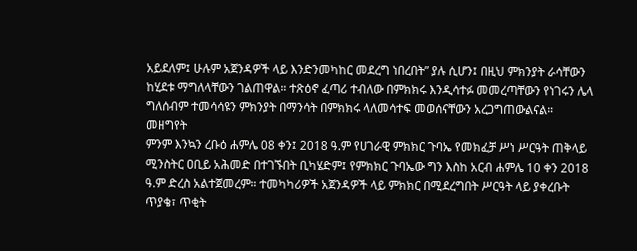አይደለም፤ ሁሉም አጀንዳዎች ላይ እንድንመካከር መደረግ ነበረበት” ያሉ ሲሆን፤ በዚህ ምክንያት ራሳቸውን ከሂደቱ ማግለላቸውን ገልጠዋል። ተጽዕኖ ፈጣሪ ተብለው በምክክሩ እንዲሳተፉ መመረጣቸውን የነገሩን ሌላ ግለሰብም ተመሳሳዩን ምክንያት በማንሳት በምክክሩ ላለመሳተፍ መወሰናቸውን አረጋግጠውልናል።
መዘግየት
ምንም እንኳን ረቡዕ ሐምሌ 08 ቀን፤ 2018 ዓ.ም የሀገራዊ ምክክር ጉባኤ የመክፈቻ ሥነ ሥርዓት ጠቅላይ ሚንስትር ዐቢይ አሕመድ በተገኙበት ቢካሄድም፤ የምክክር ጉባኤው ግን እስከ አርብ ሐምሌ 10 ቀን 2018 ዓ.ም ድረስ አልተጀመረም። ተመካካሪዎች አጀንዳዎች ላይ ምክክር በሚደረግበት ሥርዓት ላይ ያቀረቡት ጥያቄ፣ ጥቂት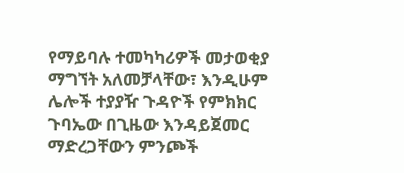የማይባሉ ተመካካሪዎች መታወቂያ ማግኘት አለመቻላቸው፣ እንዲሁም ሌሎች ተያያዥ ጉዳዮች የምክክር ጉባኤው በጊዜው እንዳይጀመር ማድረጋቸውን ምንጮች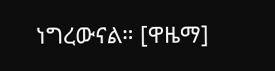ነግረውናል። [ዋዜማ]